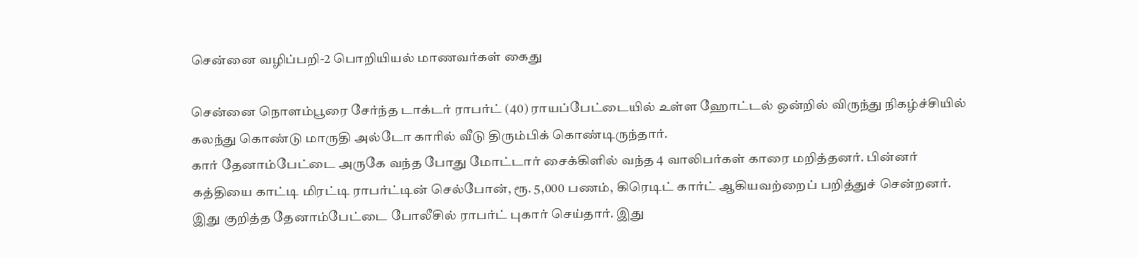சென்னை வழிப்பறி-2 பொறியியல் மாணவர்கள் கைது

சென்னை நொளம்பூரை சேர்ந்த டாக்டர் ராபர்ட் (40) ராயப்பேட்டையில் உள்ள ஹோட்டல் ஒன்றில் விருந்து நிகழ்ச்சியில் கலந்து கொண்டு மாருதி அல்டோ காரில் வீடு திரும்பிக் கொண்டிருந்தார்.
கார் தேனாம்பேட்டை அருகே வந்த போது மோட்டார் சைக்கிளில் வந்த 4 வாலிபர்கள் காரை மறித்தனர். பின்னர் கத்தியை காட்டி மிரட்டி ராபர்ட்டின் செல்போன், ரூ. 5,000 பணம், கிரெடிட் கார்ட் ஆகியவற்றைப் பறித்துச் சென்றனர்.
இது குறித்த தேனாம்பேட்டை போலீசில் ராபர்ட் புகார் செய்தார். இது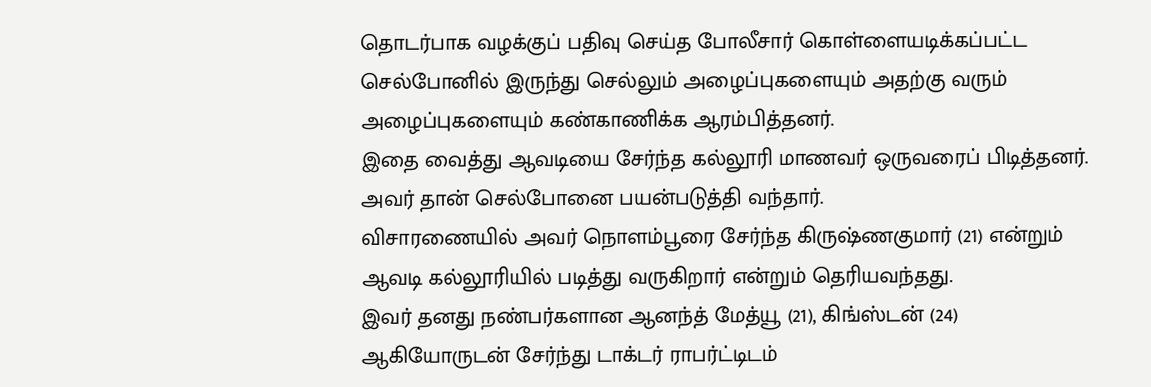தொடர்பாக வழக்குப் பதிவு செய்த போலீசார் கொள்ளையடிக்கப்பட்ட செல்போனில் இருந்து செல்லும் அழைப்புகளையும் அதற்கு வரும் அழைப்புகளையும் கண்காணிக்க ஆரம்பித்தனர்.
இதை வைத்து ஆவடியை சேர்ந்த கல்லூரி மாணவர் ஒருவரைப் பிடித்தனர். அவர் தான் செல்போனை பயன்படுத்தி வந்தார்.
விசாரணையில் அவர் நொளம்பூரை சேர்ந்த கிருஷ்ணகுமார் (21) என்றும் ஆவடி கல்லூரியில் படித்து வருகிறார் என்றும் தெரியவந்தது.
இவர் தனது நண்பர்களான ஆனந்த் மேத்யூ (21), கிங்ஸ்டன் (24) ஆகியோருடன் சேர்ந்து டாக்டர் ராபர்ட்டிடம்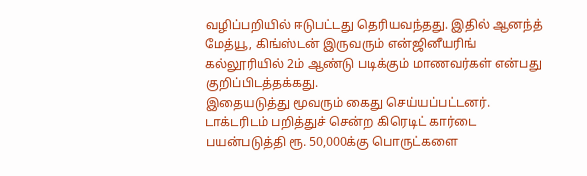வழிப்பறியில் ஈடுபட்டது தெரியவந்தது. இதில் ஆனந்த் மேத்யூ, கிங்ஸ்டன் இருவரும் என்ஜினீயரிங் கல்லூரியில் 2ம் ஆண்டு படிக்கும் மாணவர்கள் என்பது குறிப்பிடத்தக்கது.
இதையடுத்து மூவரும் கைது செய்யப்பட்டனர். டாக்டரிடம் பறித்துச் சென்ற கிரெடிட் கார்டை பயன்படுத்தி ரூ. 50,000க்கு பொருட்களை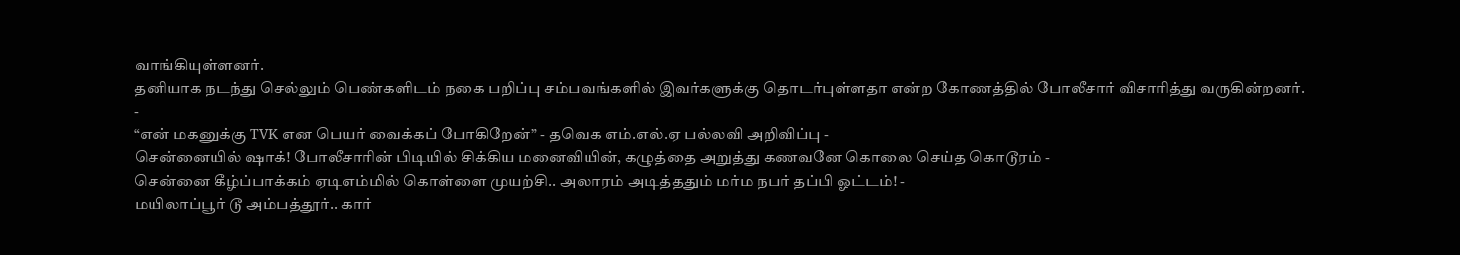வாங்கியுள்ளனர்.
தனியாக நடந்து செல்லும் பெண்களிடம் நகை பறிப்பு சம்பவங்களில் இவர்களுக்கு தொடர்புள்ளதா என்ற கோணத்தில் போலீசார் விசாரித்து வருகின்றனர்.
-
“என் மகனுக்கு TVK என பெயர் வைக்கப் போகிறேன்” - தவெக எம்.எல்.ஏ பல்லவி அறிவிப்பு -
சென்னையில் ஷாக்! போலீசாரின் பிடியில் சிக்கிய மனைவியின், கழுத்தை அறுத்து கணவனே கொலை செய்த கொடூரம் -
சென்னை கீழ்ப்பாக்கம் ஏடிஎம்மில் கொள்ளை முயற்சி.. அலாரம் அடித்ததும் மர்ம நபர் தப்பி ஓட்டம்! -
மயிலாப்பூர் டூ அம்பத்தூர்.. கார்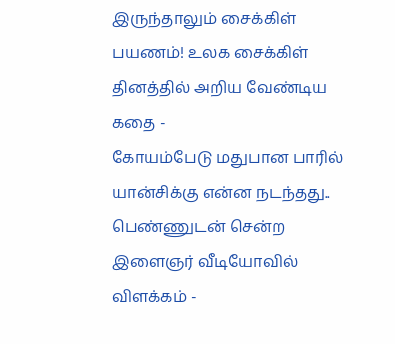இருந்தாலும் சைக்கிள் பயணம்! உலக சைக்கிள் தினத்தில் அறிய வேண்டிய கதை -
கோயம்பேடு மதுபான பாரில் யான்சிக்கு என்ன நடந்தது.. பெண்ணுடன் சென்ற இளைஞர் வீடியோவில் விளக்கம் -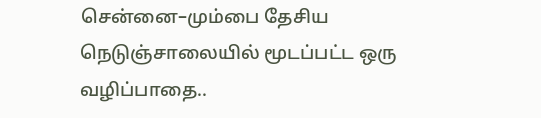சென்னை–மும்பை தேசிய நெடுஞ்சாலையில் மூடப்பட்ட ஒரு வழிப்பாதை..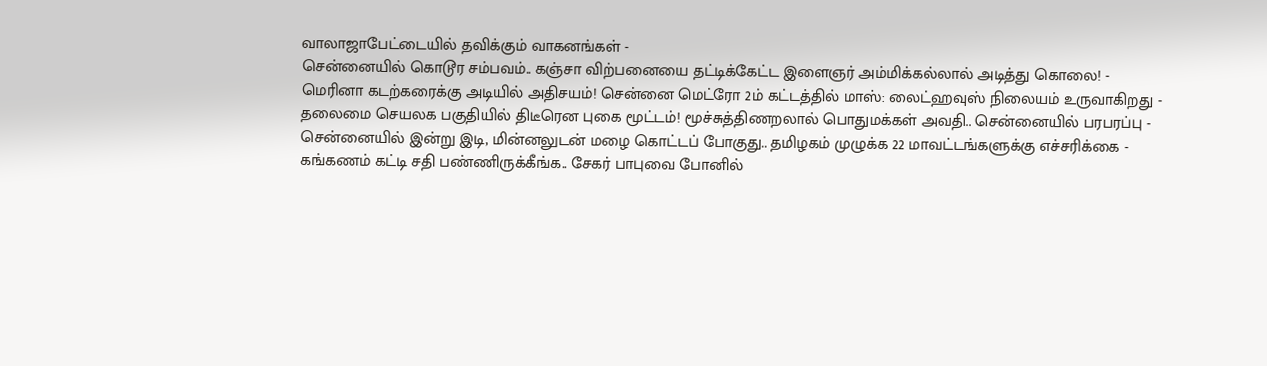வாலாஜாபேட்டையில் தவிக்கும் வாகனங்கள் -
சென்னையில் கொடூர சம்பவம்.. கஞ்சா விற்பனையை தட்டிக்கேட்ட இளைஞர் அம்மிக்கல்லால் அடித்து கொலை! -
மெரினா கடற்கரைக்கு அடியில் அதிசயம்! சென்னை மெட்ரோ 2ம் கட்டத்தில் மாஸ்: லைட்ஹவுஸ் நிலையம் உருவாகிறது -
தலைமை செயலக பகுதியில் திடீரென புகை மூட்டம்! மூச்சுத்திணறலால் பொதுமக்கள் அவதி.. சென்னையில் பரபரப்பு -
சென்னையில் இன்று இடி, மின்னலுடன் மழை கொட்டப் போகுது.. தமிழகம் முழுக்க 22 மாவட்டங்களுக்கு எச்சரிக்கை -
கங்கணம் கட்டி சதி பண்ணிருக்கீங்க.. சேகர் பாபுவை போனில்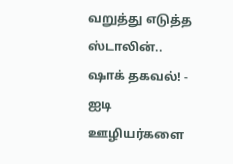வறுத்து எடுத்த ஸ்டாலின்.. ஷாக் தகவல்! -
ஐடி ஊழியர்களை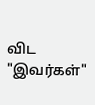விட "இவர்கள்"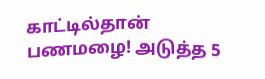காட்டில்தான் பணமழை! அடுத்த 5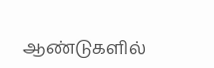ஆண்டுகளில்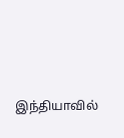இந்தியாவில்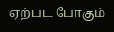ஏற்பட போகும்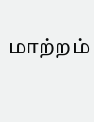மாற்றம்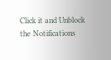Click it and Unblock the Notifications